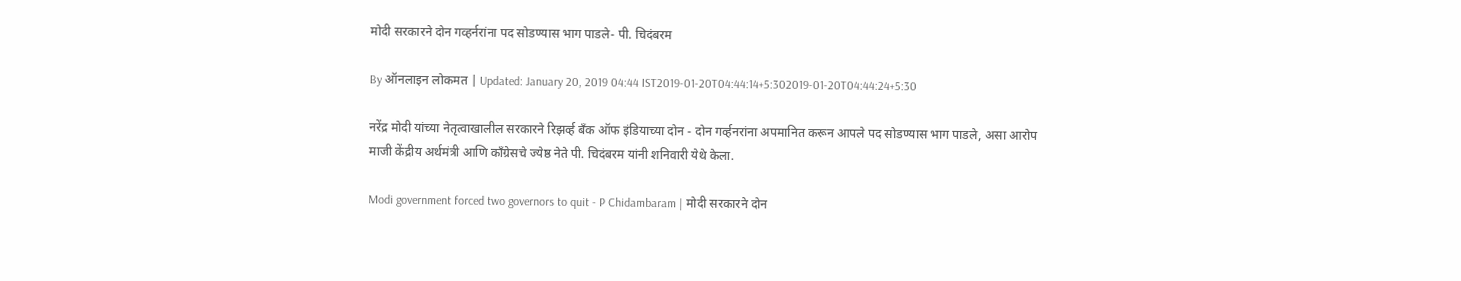मोदी सरकारने दोन गव्हर्नरांना पद सोडण्यास भाग पाडले- पी. चिदंबरम

By ऑनलाइन लोकमत | Updated: January 20, 2019 04:44 IST2019-01-20T04:44:14+5:302019-01-20T04:44:24+5:30

नरेंद्र मोदी यांच्या नेतृत्वाखालील सरकारने रिझर्व्ह बँक ऑफ इंडियाच्या दोन - दोन गर्व्हनरांना अपमानित करून आपले पद सोडण्यास भाग पाडले, असा आरोप माजी केंद्रीय अर्थमंत्री आणि काँग्रेसचे ज्येष्ठ नेते पी. चिदंबरम यांनी शनिवारी येथे केला.

Modi government forced two governors to quit - P Chidambaram | मोदी सरकारने दोन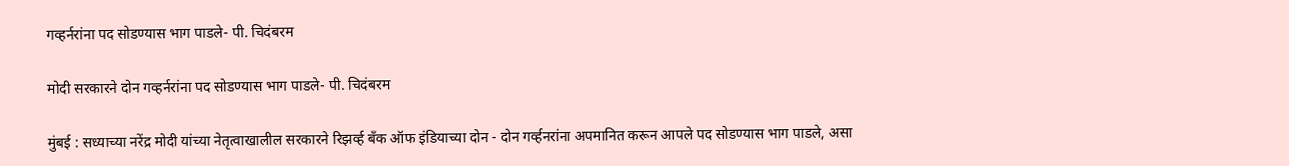गव्हर्नरांना पद सोडण्यास भाग पाडले- पी. चिदंबरम

मोदी सरकारने दोन गव्हर्नरांना पद सोडण्यास भाग पाडले- पी. चिदंबरम

मुंबई : सध्याच्या नरेंद्र मोदी यांच्या नेतृत्वाखालील सरकारने रिझर्व्ह बँक ऑफ इंडियाच्या दोन - दोन गर्व्हनरांना अपमानित करून आपले पद सोडण्यास भाग पाडले, असा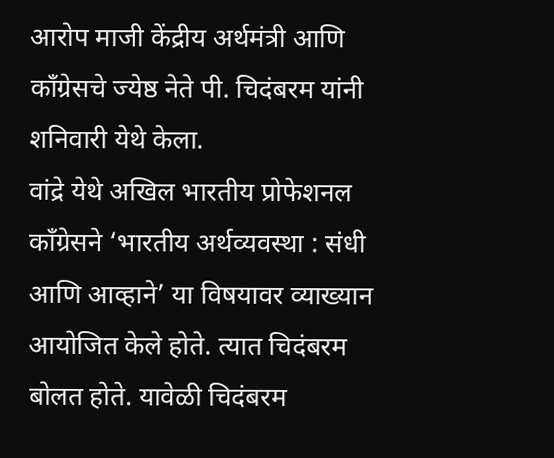आरोप माजी केंद्रीय अर्थमंत्री आणि काँग्रेसचे ज्येष्ठ नेते पी. चिदंबरम यांनी शनिवारी येथे केला.
वांद्रे येथे अखिल भारतीय प्रोफेशनल काँग्रेसने ‘भारतीय अर्थव्यवस्था : संधी आणि आव्हाने’ या विषयावर व्याख्यान आयोजित केले होते. त्यात चिदंबरम बोलत होते. यावेळी चिदंबरम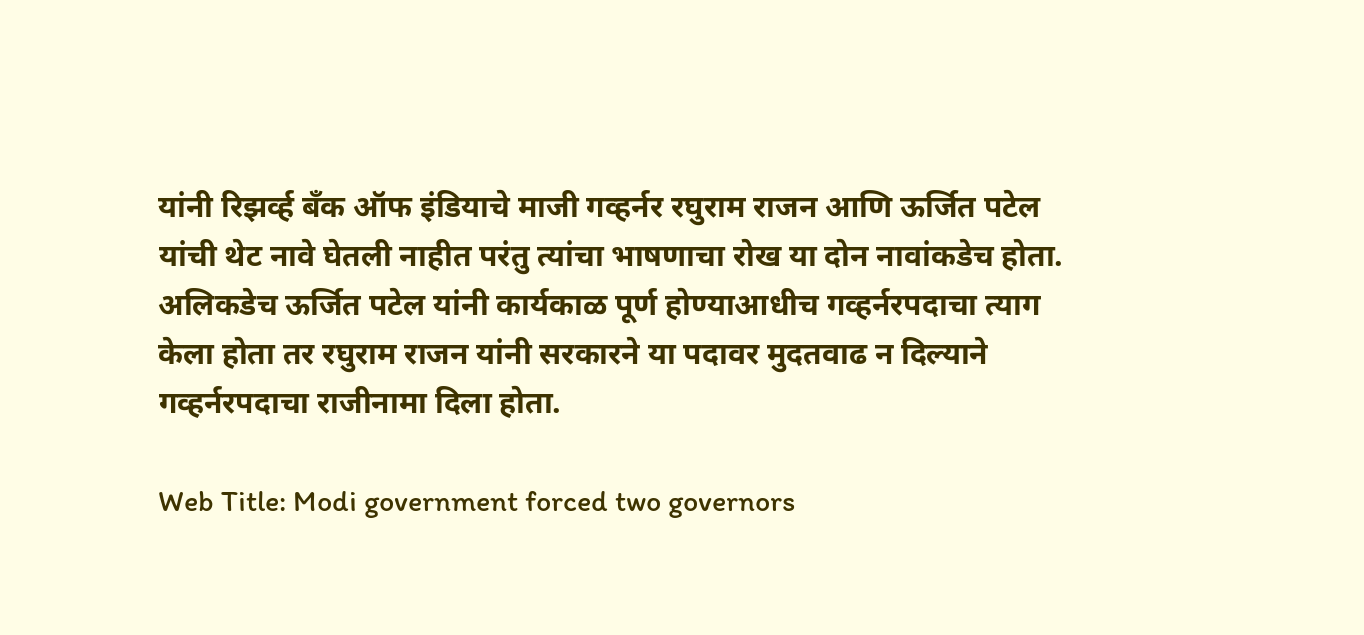यांनी रिझर्व्ह बँक ऑफ इंडियाचे माजी गव्हर्नर रघुराम राजन आणि ऊर्जित पटेल यांची थेट नावे घेतली नाहीत परंतु त्यांचा भाषणाचा रोख या दोन नावांकडेच होता.
अलिकडेच ऊर्जित पटेल यांनी कार्यकाळ पूर्ण होण्याआधीच गव्हर्नरपदाचा त्याग केला होता तर रघुराम राजन यांनी सरकारने या पदावर मुदतवाढ न दिल्याने गव्हर्नरपदाचा राजीनामा दिला होता.

Web Title: Modi government forced two governors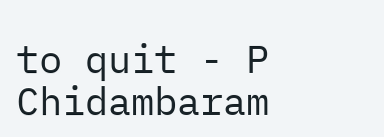to quit - P Chidambaram